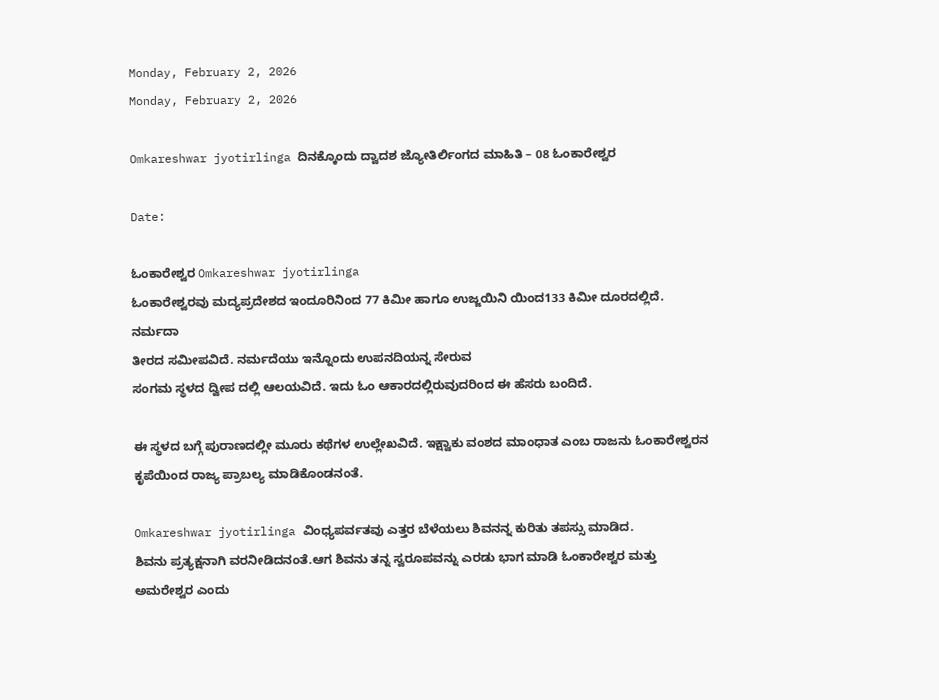Monday, February 2, 2026
Monday, February 2, 2026

Omkareshwar jyotirlinga ದಿನಕ್ಕೊಂದು ದ್ವಾದಶ ಜ್ಯೋತಿರ್ಲಿಂಗದ ಮಾಹಿತಿ – 08 ಓಂಕಾರೇಶ್ವರ

Date:

ಓಂಕಾರೇಶ್ವರ Omkareshwar jyotirlinga
ಓಂಕಾರೇಶ್ವರವು ಮದ್ಯಪ್ರದೇಶದ ಇಂದೂರಿನಿಂದ 77 ಕಿಮೀ ಹಾಗೂ ಉಜ್ಜಯಿನಿ ಯಿಂದ133 ಕಿಮೀ ದೂರದಲ್ಲಿದೆ. ನರ್ಮದಾ
ತೀರದ ಸಮೀಪವಿದೆ. ನರ್ಮದೆಯು ಇನ್ನೊಂದು ಉಪನದಿಯನ್ನ ಸೇರುವ
ಸಂಗಮ ಸ್ಥಳದ ದ್ವೀಪ ದಲ್ಲಿ ಆಲಯವಿದೆ. ಇದು ಓಂ ಆಕಾರದಲ್ಲಿರುವುದರಿಂದ ಈ ಹೆಸರು ಬಂದಿದೆ.

ಈ ಸ್ಥಳದ ಬಗ್ಗೆ ಪುರಾಣದಲ್ಲೀ ಮೂರು ಕಥೆಗಳ ಉಲ್ಲೇಖವಿದೆ. ಇಕ್ಷ್ವಾಕು ವಂಶದ ಮಾಂಧಾತ ಎಂಬ ರಾಜನು ಓಂಕಾರೇಶ್ವರನ
ಕೃಪೆಯಿಂದ ರಾಜ್ಯ ಪ್ರಾಬಲ್ಯ ಮಾಡಿಕೊಂಡನಂತೆ.

Omkareshwar jyotirlinga ವಿಂಧ್ಯಪರ್ವತವು ಎತ್ತರ ಬೆಳೆಯಲು ಶಿವನನ್ನ ಕುರಿತು ತಪಸ್ಸು ಮಾಡಿದ.
ಶಿವನು ಪ್ರತ್ಯಕ್ಷನಾಗಿ ವರನೀಡಿದನಂತೆ.ಆಗ ಶಿವನು ತನ್ನ ಸ್ವರೂಪವನ್ನು ಎರಡು ಭಾಗ ಮಾಡಿ ಓಂಕಾರೇಶ್ವರ ಮತ್ತು
ಅಮರೇಶ್ವರ ಎಂದು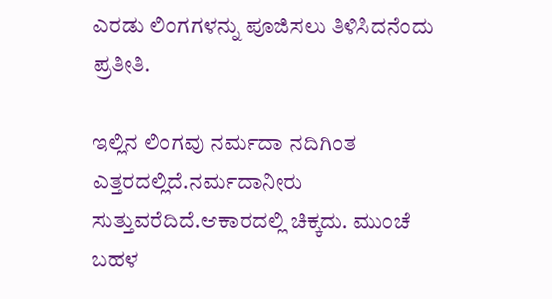ಎರಡು ಲಿಂಗಗಳನ್ನು ಪೂಜಿಸಲು ತಿಳಿಸಿದನೆಂದು ಪ್ರತೀತಿ.

ಇಲ್ಲಿನ ಲಿಂಗವು ನರ್ಮದಾ ನದಿಗಿಂತ ಎತ್ತರದಲ್ಲಿದೆ.ನರ್ಮದಾನೀರು
ಸುತ್ತುವರೆದಿದೆ.ಆಕಾರದಲ್ಲಿ ಚಿಕ್ಕದು. ಮುಂಚೆ ಬಹಳ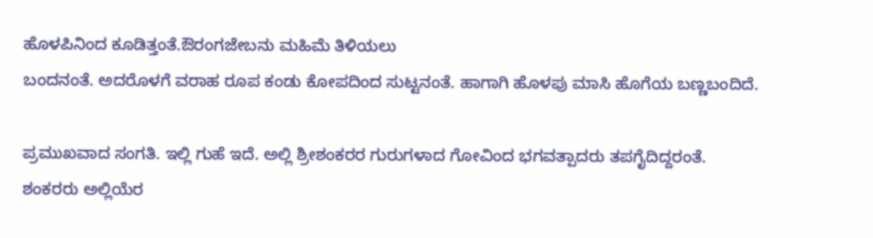ಹೊಳಪಿನಿಂದ ಕೂಡಿತ್ತಂತೆ.ಔರಂಗಜೇಬನು ಮಹಿಮೆ ತಿಳಿಯಲು
ಬಂದನಂತೆ. ಅದರೊಳಗೆ ವರಾಹ ರೂಪ ಕಂಡು ಕೋಪದಿಂದ ಸುಟ್ಟನಂತೆ. ಹಾಗಾಗಿ ಹೊಳಪು ಮಾಸಿ ಹೊಗೆಯ ಬಣ್ಣಬಂದಿದೆ.

ಪ್ರಮುಖವಾದ ಸಂಗತಿ. ಇಲ್ಲಿ ಗುಹೆ ಇದೆ. ಅಲ್ಲಿ ಶ್ರೀಶಂಕರರ ಗುರುಗಳಾದ ಗೋವಿಂದ ಭಗವತ್ಪಾದರು ತಪಗೈದಿದ್ದರಂತೆ.
ಶಂಕರರು ಅಲ್ಲಿಯೆರ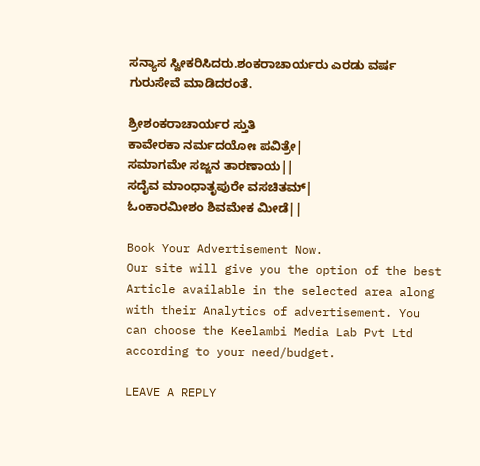ಸನ್ಯಾಸ ಸ್ವೀಕರಿಸಿದರು.ಶಂಕರಾಚಾರ್ಯರು ಎರಡು ವರ್ಷ ಗುರುಸೇವೆ ಮಾಡಿದರಂತೆ.

ಶ್ರೀಶಂಕರಾಚಾರ್ಯರ ಸ್ತುತಿ
ಕಾವೇರಕಾ ನರ್ಮದಯೋಃ ಪವಿತ್ರೇ|
ಸಮಾಗಮೇ ಸಜ್ಜನ ತಾರಣಾಯ||
ಸದೈವ ಮಾಂಧಾತೃಪುರೇ ವಸಚಿತಮ್|
ಓಂಕಾರಮೀಶಂ ಶಿವಮೇಕ ಮೀಡೆ||

Book Your Advertisement Now.
Our site will give you the option of the best Article available in the selected area along with their Analytics of advertisement. You can choose the Keelambi Media Lab Pvt Ltd according to your need/budget.

LEAVE A REPLY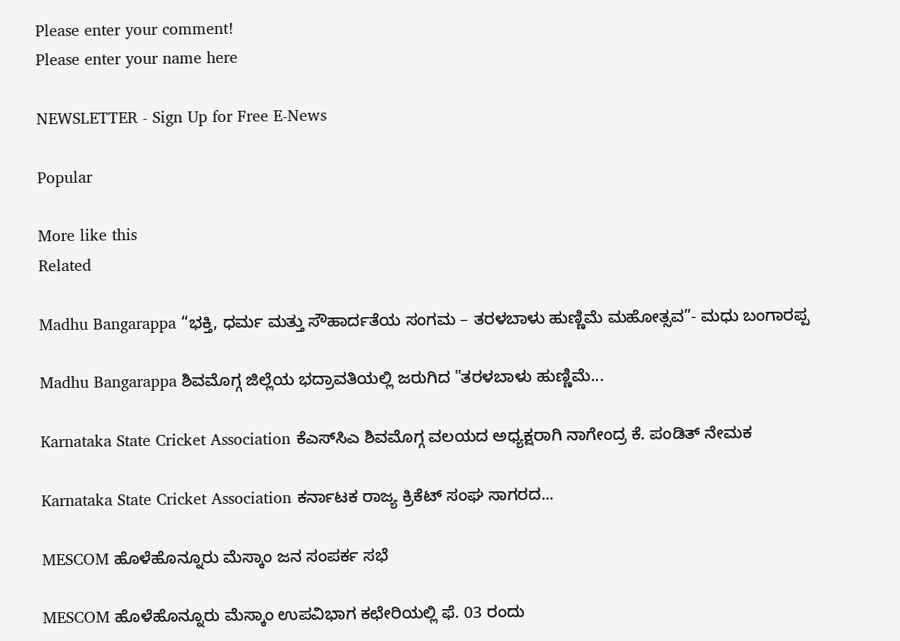Please enter your comment!
Please enter your name here

NEWSLETTER - Sign Up for Free E-News

Popular

More like this
Related

Madhu Bangarappa “ಭಕ್ತಿ, ಧರ್ಮ ಮತ್ತು ಸೌಹಾರ್ದತೆಯ ಸಂಗಮ – ತರಳಬಾಳು ಹುಣ್ಣಿಮೆ ಮಹೋತ್ಸವ”- ಮಧು ಬಂಗಾರಪ್ಪ

Madhu Bangarappa ಶಿವಮೊಗ್ಗ ಜಿಲ್ಲೆಯ ಭದ್ರಾವತಿಯಲ್ಲಿ ಜರುಗಿದ "ತರಳಬಾಳು ಹುಣ್ಣಿಮೆ...

Karnataka State Cricket Association ಕೆಎಸ್‌ಸಿಎ ಶಿವಮೊಗ್ಗ ವಲಯದ ಅಧ್ಯಕ್ಷರಾಗಿ ನಾಗೇಂದ್ರ ಕೆ. ಪಂಡಿತ್ ನೇಮಕ

Karnataka State Cricket Association ಕರ್ನಾಟಕ ರಾಜ್ಯ ಕ್ರಿಕೆಟ್ ಸಂಘ ಸಾಗರದ...

MESCOM ಹೊಳೆಹೊನ್ನೂರು ಮೆಸ್ಕಾಂ ಜನ ಸಂಪರ್ಕ ಸಭೆ

MESCOM ಹೊಳೆಹೊನ್ನೂರು ಮೆಸ್ಕಾಂ ಉಪವಿಭಾಗ ಕಛೇರಿಯಲ್ಲಿ ಫೆ. 03 ರಂದು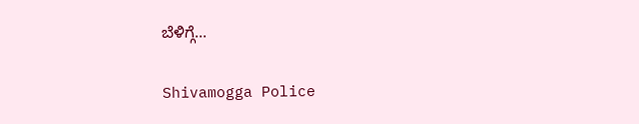ಬೆಳಿಗ್ಗೆ...

Shivamogga Police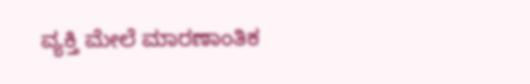ವ್ಯಕ್ತಿ ಮೇಲೆ ಮಾರಣಾಂತಿಕ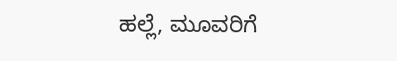ಹಲ್ಲೆ, ಮೂವರಿಗೆ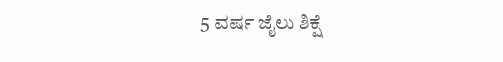5 ವರ್ಷ ಜೈಲು ಶಿಕ್ಷೆ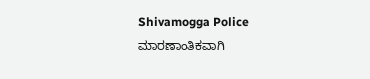Shivamogga Police ಮಾರಣಾಂತಿಕವಾಗಿ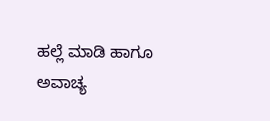ಹಲ್ಲೆ ಮಾಡಿ ಹಾಗೂ ಅವಾಚ್ಯ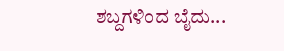ಶಬ್ದಗಳಿಂದ ಬೈದು...